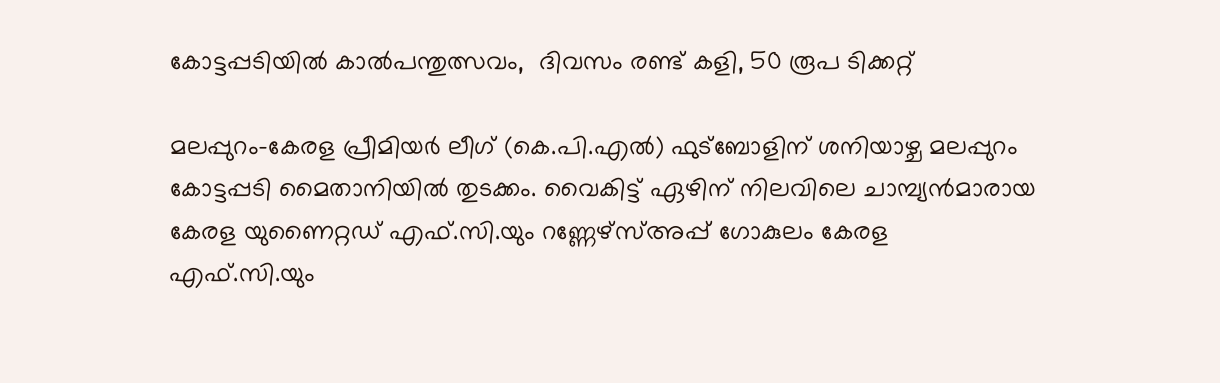കോട്ടപ്പടിയില്‍ കാല്‍പന്തുത്സവം,  ദിവസം രണ്ട് കളി, 50 രൂപ ടിക്കറ്റ്

മലപ്പുറം-കേരള പ്രീമിയര്‍ ലീഗ് (കെ.പി.എല്‍) ഫുട്‌ബോളിന് ശനിയാഴ്ച മലപ്പുറം കോട്ടപ്പടി മൈതാനിയില്‍ തുടക്കം. വൈകിട്ട് ഏഴിന് നിലവിലെ ചാമ്പ്യന്‍മാരായ കേരള യുണൈറ്റഡ് എഫ്.സി.യും റണ്ണേഴ്സ്അപ്പ് ഗോകുലം കേരള എഫ്.സി.യും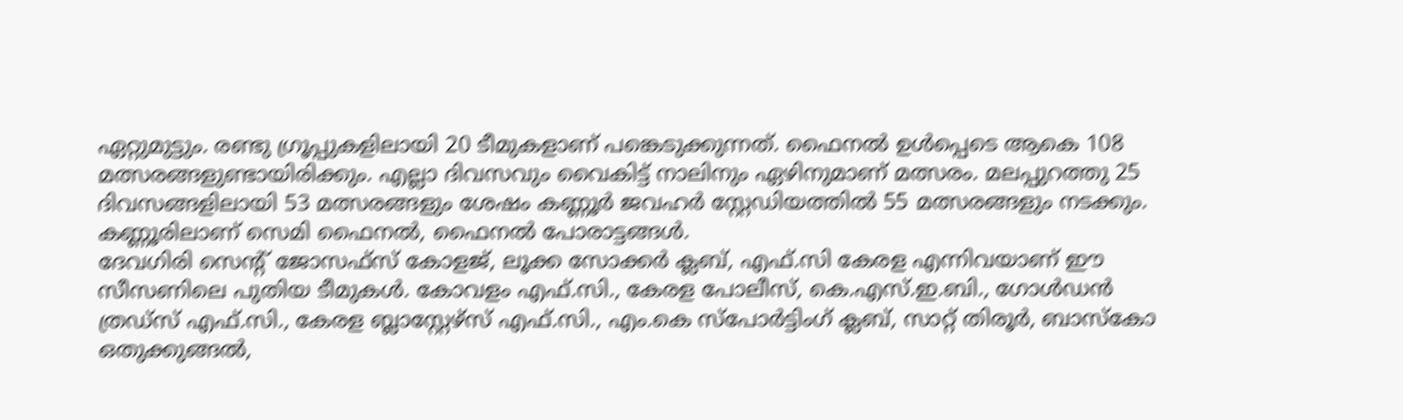ഏറ്റുമുട്ടും. രണ്ടു ഗ്രൂപ്പുകളിലായി 20 ടീമുകളാണ് പങ്കെടുക്കുന്നത്. ഫൈനല്‍ ഉള്‍പ്പെടെ ആകെ 108 മത്സരങ്ങളുണ്ടായിരിക്കും. എല്ലാ ദിവസവും വൈകിട്ട് നാലിനും ഏഴിനുമാണ് മത്സരം. മലപ്പുറത്തു 25 ദിവസങ്ങളിലായി 53 മത്സരങ്ങളും ശേഷം കണ്ണൂര്‍ ജവഹര്‍ സ്റ്റേഡിയത്തില്‍ 55 മത്സരങ്ങളും നടക്കും. കണ്ണൂരിലാണ് സെമി ഫൈനല്‍, ഫൈനല്‍ പോരാട്ടങ്ങള്‍.
ദേവഗിരി സെന്റ് ജോസഫ്സ് കോളജ്, ലൂക്ക സോക്കര്‍ ക്ലബ്, എഫ്.സി കേരള എന്നിവയാണ് ഈ സീസണിലെ പുതിയ ടീമുകള്‍. കോവളം എഫ്.സി., കേരള പോലീസ്, കെ.എസ്.ഇ.ബി., ഗോള്‍ഡന്‍ ത്രഡ്സ് എഫ്.സി., കേരള ബ്ലാസ്റ്റേഴ്സ് എഫ്.സി., എം.കെ സ്പോര്‍ട്ടിംഗ് ക്ലബ്, സാറ്റ് തിരൂര്‍, ബാസ്‌കോ ഒതുക്കുങ്ങല്‍,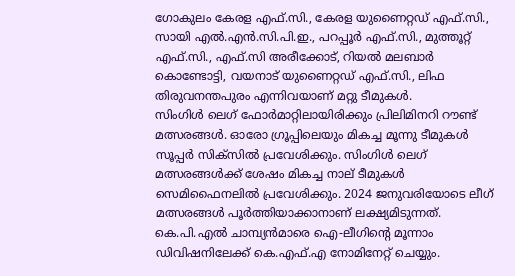ഗോകുലം കേരള എഫ്.സി., കേരള യുണൈറ്റഡ് എഫ്.സി., സായി എല്‍.എന്‍.സി.പി.ഇ., പറപ്പൂര്‍ എഫ്.സി., മുത്തൂറ്റ് എഫ്.സി., എഫ്.സി അരീക്കോട്, റിയല്‍ മലബാര്‍ കൊണ്ടോട്ടി, വയനാട് യുണൈറ്റഡ് എഫ്.സി., ലിഫ തിരുവനന്തപുരം എന്നിവയാണ് മറ്റു ടീമുകള്‍.
സിംഗിള്‍ ലെഗ് ഫോര്‍മാറ്റിലായിരിക്കും പ്രിലിമിനറി റൗണ്ട് മത്സരങ്ങള്‍. ഓരോ ഗ്രൂപ്പിലെയും മികച്ച മൂന്നു ടീമുകള്‍ സൂപ്പര്‍ സിക്സില്‍ പ്രവേശിക്കും. സിംഗിള്‍ ലെഗ് മത്സരങ്ങള്‍ക്ക് ശേഷം മികച്ച നാല് ടീമുകള്‍ സെമിഫൈനലില്‍ പ്രവേശിക്കും. 2024 ജനുവരിയോടെ ലീഗ് മത്സരങ്ങള്‍ പൂര്‍ത്തിയാക്കാനാണ് ലക്ഷ്യമിടുന്നത്. കെ.പി.എല്‍ ചാമ്പ്യന്‍മാരെ ഐ-ലീഗിന്റെ മൂന്നാം ഡിവിഷനിലേക്ക് കെ.എഫ്.എ നോമിനേറ്റ് ചെയ്യും.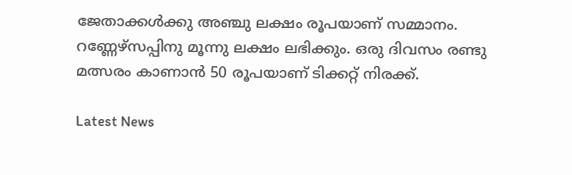ജേതാക്കള്‍ക്കു അഞ്ചു ലക്ഷം രൂപയാണ് സമ്മാനം. റണ്ണേഴ്‌സപ്പിനു മൂന്നു ലക്ഷം ലഭിക്കും. ഒരു ദിവസം രണ്ടു മത്സരം കാണാന്‍ 50 രൂപയാണ് ടിക്കറ്റ് നിരക്ക്.

Latest News